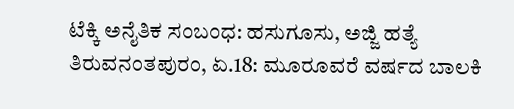ಟೆಕ್ಕಿ ಅನೈತಿಕ ಸಂಬಂಧ: ಹಸುಗೂಸು, ಅಜ್ಜಿ ಹತ್ಯೆ
ತಿರುವನಂತಪುರಂ, ಏ.18: ಮೂರೂವರೆ ವರ್ಷದ ಬಾಲಕಿ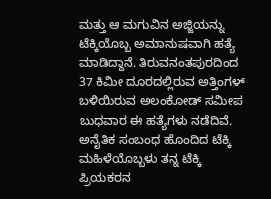ಮತ್ತು ಆ ಮಗುವಿನ ಅಜ್ಜಿಯನ್ನು ಟೆಕ್ಕಿಯೊಬ್ಬ ಅಮಾನುಷವಾಗಿ ಹತ್ಯೆ ಮಾಡಿದ್ದಾನೆ. ತಿರುವನಂತಪುರದಿಂದ 37 ಕಿಮೀ ದೂರದಲ್ಲಿರುವ ಅತ್ತಿಂಗಳ್ ಬಳಿಯಿರುವ ಅಲಂಕೋಡ್ ಸಮೀಪ ಬುಧವಾರ ಈ ಹತ್ಯೆಗಳು ನಡೆದಿವೆ.
ಅನೈತಿಕ ಸಂಬಂಧ ಹೊಂದಿದ ಟೆಕ್ಕಿ ಮಹಿಳೆಯೊಬ್ಬಳು ತನ್ನ ಟೆಕ್ಕಿ ಪ್ರಿಯಕರನ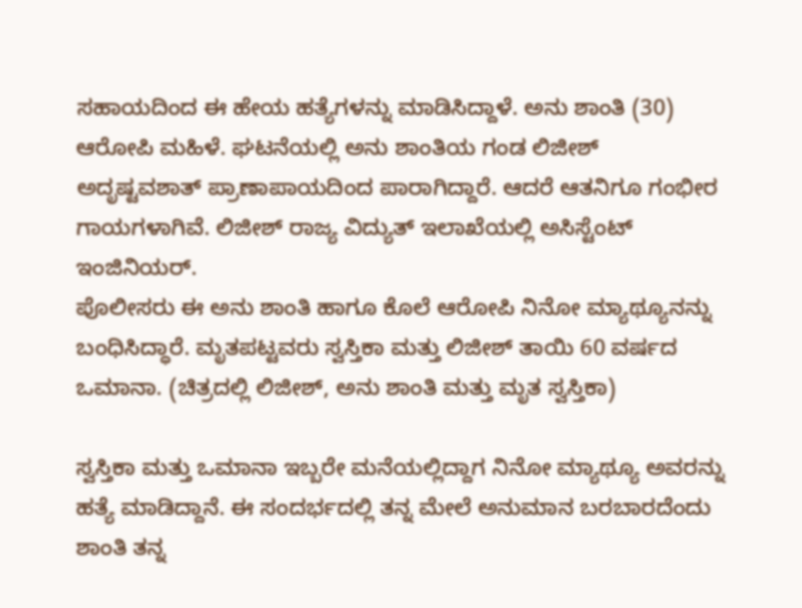ಸಹಾಯದಿಂದ ಈ ಹೇಯ ಹತ್ಯೆಗಳನ್ನು ಮಾಡಿಸಿದ್ದಾಳೆ. ಅನು ಶಾಂತಿ (30) ಆರೋಪಿ ಮಹಿಳೆ. ಘಟನೆಯಲ್ಲಿ ಅನು ಶಾಂತಿಯ ಗಂಡ ಲಿಜೀಶ್ ಅದೃಷ್ಟವಶಾತ್ ಪ್ರಾಣಾಪಾಯದಿಂದ ಪಾರಾಗಿದ್ದಾರೆ. ಆದರೆ ಆತನಿಗೂ ಗಂಭೀರ ಗಾಯಗಳಾಗಿವೆ. ಲಿಜೀಶ್ ರಾಜ್ಯ ವಿದ್ಯುತ್ ಇಲಾಖೆಯಲ್ಲಿ ಅಸಿಸ್ಟೆಂಟ್ ಇಂಜಿನಿಯರ್.
ಪೊಲೀಸರು ಈ ಅನು ಶಾಂತಿ ಹಾಗೂ ಕೊಲೆ ಆರೋಪಿ ನಿನೋ ಮ್ಯಾಥ್ಯೂನನ್ನು ಬಂಧಿಸಿದ್ಧಾರೆ. ಮೃತಪಟ್ಟವರು ಸ್ವಸ್ತಿಕಾ ಮತ್ತು ಲಿಜೀಶ್ ತಾಯಿ 60 ವರ್ಷದ ಒಮಾನಾ. (ಚಿತ್ರದಲ್ಲಿ ಲಿಜೀಶ್, ಅನು ಶಾಂತಿ ಮತ್ತು ಮೃತ ಸ್ವಸ್ತಿಕಾ)

ಸ್ವಸ್ತಿಕಾ ಮತ್ತು ಒಮಾನಾ ಇಬ್ಬರೇ ಮನೆಯಲ್ಲಿದ್ದಾಗ ನಿನೋ ಮ್ಯಾಥ್ಯೂ ಅವರನ್ನು ಹತ್ಯೆ ಮಾಡಿದ್ದಾನೆ. ಈ ಸಂದರ್ಭದಲ್ಲಿ ತನ್ನ ಮೇಲೆ ಅನುಮಾನ ಬರಬಾರದೆಂದು ಶಾಂತಿ ತನ್ನ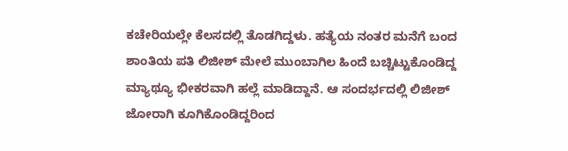ಕಚೇರಿಯಲ್ಲೇ ಕೆಲಸದಲ್ಲಿ ತೊಡಗಿದ್ದಳು. ಹತ್ಯೆಯ ನಂತರ ಮನೆಗೆ ಬಂದ ಶಾಂತಿಯ ಪತಿ ಲಿಜೀಶ್ ಮೇಲೆ ಮುಂಬಾಗಿಲ ಹಿಂದೆ ಬಚ್ಚಿಟ್ಟುಕೊಂಡಿದ್ದ ಮ್ಯಾಥ್ಯೂ ಭೀಕರವಾಗಿ ಹಲ್ಲೆ ಮಾಡಿದ್ದಾನೆ. ಆ ಸಂದರ್ಭದಲ್ಲಿ ಲಿಜೀಶ್ ಜೋರಾಗಿ ಕೂಗಿಕೊಂಡಿದ್ದರಿಂದ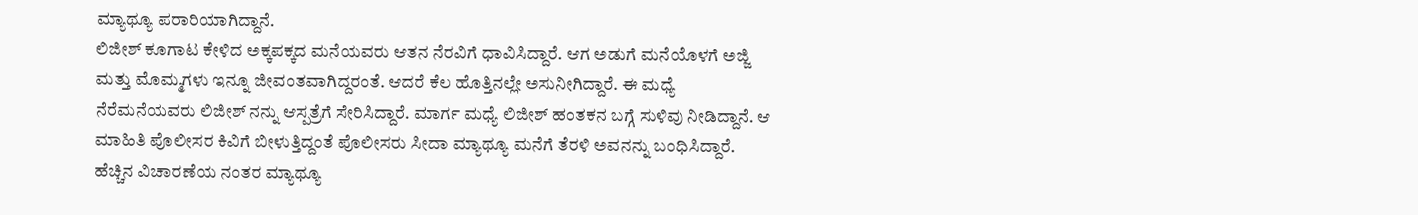ಮ್ಯಾಥ್ಯೂ ಪರಾರಿಯಾಗಿದ್ದಾನೆ.
ಲಿಜೀಶ್ ಕೂಗಾಟ ಕೇಳಿದ ಅಕ್ಕಪಕ್ಕದ ಮನೆಯವರು ಆತನ ನೆರವಿಗೆ ಧಾವಿಸಿದ್ದಾರೆ. ಆಗ ಅಡುಗೆ ಮನೆಯೊಳಗೆ ಅಜ್ಜಿ ಮತ್ತು ಮೊಮ್ಮಗಳು ಇನ್ನೂ ಜೀವಂತವಾಗಿದ್ದರಂತೆ. ಆದರೆ ಕೆಲ ಹೊತ್ತಿನಲ್ಲೇ ಅಸುನೀಗಿದ್ದಾರೆ. ಈ ಮಧ್ಯೆ ನೆರೆಮನೆಯವರು ಲಿಜೀಶ್ ನನ್ನು ಆಸ್ಪತ್ರೆಗೆ ಸೇರಿಸಿದ್ದಾರೆ. ಮಾರ್ಗ ಮಧ್ಯೆ ಲಿಜೀಶ್ ಹಂತಕನ ಬಗ್ಗೆ ಸುಳಿವು ನೀಡಿದ್ದಾನೆ. ಆ ಮಾಹಿತಿ ಪೊಲೀಸರ ಕಿವಿಗೆ ಬೀಳುತ್ತಿದ್ದಂತೆ ಪೊಲೀಸರು ಸೀದಾ ಮ್ಯಾಥ್ಯೂ ಮನೆಗೆ ತೆರಳಿ ಅವನನ್ನು ಬಂಧಿಸಿದ್ದಾರೆ.
ಹೆಚ್ಚಿನ ವಿಚಾರಣೆಯ ನಂತರ ಮ್ಯಾಥ್ಯೂ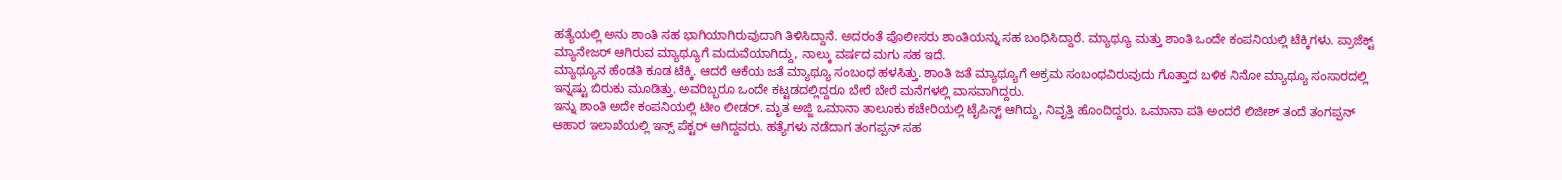ಹತ್ಯೆಯಲ್ಲಿ ಅನು ಶಾಂತಿ ಸಹ ಭಾಗಿಯಾಗಿರುವುದಾಗಿ ತಿಳಿಸಿದ್ದಾನೆ. ಅದರಂತೆ ಪೊಲೀಸರು ಶಾಂತಿಯನ್ನು ಸಹ ಬಂಧಿಸಿದ್ದಾರೆ. ಮ್ಯಾಥ್ಯೂ ಮತ್ತು ಶಾಂತಿ ಒಂದೇ ಕಂಪನಿಯಲ್ಲಿ ಟೆಕ್ಕಿಗಳು. ಪ್ರಾಜೆಕ್ಟ್ ಮ್ಯಾನೇಜರ್ ಆಗಿರುವ ಮ್ಯಾಥ್ಯೂಗೆ ಮದುವೆಯಾಗಿದ್ದು, ನಾಲ್ಕು ವರ್ಷದ ಮಗು ಸಹ ಇದೆ.
ಮ್ಯಾಥ್ಯೂನ ಹೆಂಡತಿ ಕೂಡ ಟೆಕ್ಕಿ. ಆದರೆ ಆಕೆಯ ಜತೆ ಮ್ಯಾಥ್ಯೂ ಸಂಬಂಧ ಹಳಸಿತ್ತು. ಶಾಂತಿ ಜತೆ ಮ್ಯಾಥ್ಯೂಗೆ ಅಕ್ರಮ ಸಂಬಂಧವಿರುವುದು ಗೊತ್ತಾದ ಬಳಿಕ ನಿನೋ ಮ್ಯಾಥ್ಯೂ ಸಂಸಾರದಲ್ಲಿ ಇನ್ನಷ್ಟು ಬಿರುಕು ಮೂಡಿತ್ತು. ಅವರಿಬ್ಬರೂ ಒಂದೇ ಕಟ್ಟಡದಲ್ಲಿದ್ದರೂ ಬೇರೆ ಬೇರೆ ಮನೆಗಳಲ್ಲಿ ವಾಸವಾಗಿದ್ದರು.
ಇನ್ನು ಶಾಂತಿ ಅದೇ ಕಂಪನಿಯಲ್ಲಿ ಟೀಂ ಲೀಡರ್. ಮೃತ ಅಜ್ಜಿ ಒಮಾನಾ ತಾಲೂಕು ಕಚೇರಿಯಲ್ಲಿ ಟೈಪಿಸ್ಟ್ ಆಗಿದ್ದು, ನಿವೃತ್ತಿ ಹೊಂದಿದ್ದರು. ಒಮಾನಾ ಪತಿ ಅಂದರೆ ಲಿಜೀಶ್ ತಂದೆ ತಂಗಪ್ಪನ್ ಆಹಾರ ಇಲಾಖೆಯಲ್ಲಿ ಇನ್ಸ್ ಪೆಕ್ಟರ್ ಆಗಿದ್ದವರು. ಹತ್ಯೆಗಳು ನಡೆದಾಗ ತಂಗಪ್ಪನ್ ಸಹ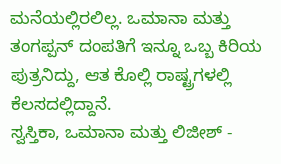ಮನೆಯಲ್ಲಿರಲಿಲ್ಲ. ಒಮಾನಾ ಮತ್ತು ತಂಗಪ್ಪನ್ ದಂಪತಿಗೆ ಇನ್ನೂ ಒಬ್ಬ ಕಿರಿಯ ಪುತ್ರನಿದ್ದು, ಆತ ಕೊಲ್ಲಿ ರಾಷ್ಟ್ರಗಳಲ್ಲಿ ಕೆಲಸದಲ್ಲಿದ್ದಾನೆ.
ಸ್ವಸ್ತಿಕಾ, ಒಮಾನಾ ಮತ್ತು ಲಿಜೀಶ್ -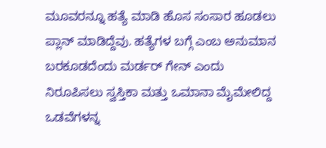ಮೂವರನ್ನೂ ಹತ್ಯೆ ಮಾಡಿ ಹೊಸ ಸಂಸಾರ ಹೂಡಲು ಪ್ಲಾನ್ ಮಾಡಿದ್ದೆವು. ಹತ್ಯೆಗಳ ಬಗ್ಗೆ ಎಂಬ ಅನುಮಾನ ಬರಕೂಡದೆಂದು ಮರ್ಡರ್ ಗೇನ್ ಎಂದು ನಿರೂಪಿಸಲು ಸ್ವಸ್ತಿಕಾ ಮತ್ತು ಒಮಾನಾ ಮೈಮೇಲಿದ್ದ ಒಡವೆಗಳನ್ನ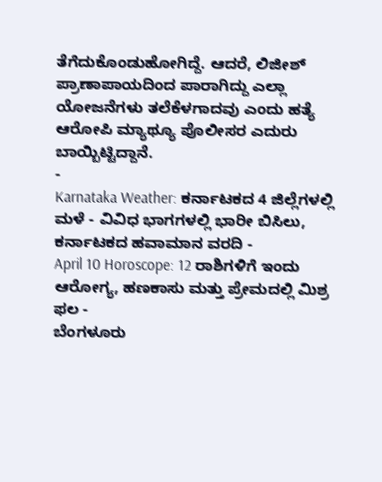ತೆಗೆದುಕೊಂಡುಹೋಗಿದ್ದೆ. ಆದರೆ, ಲಿಜೀಶ್ ಪ್ರಾಣಾಪಾಯದಿಂದ ಪಾರಾಗಿದ್ದು ಎಲ್ಲಾ ಯೋಜನೆಗಳು ತಲೆಕೆಳಗಾದವು ಎಂದು ಹತ್ಯೆ ಆರೋಪಿ ಮ್ಯಾಥ್ಯೂ ಪೊಲೀಸರ ಎದುರು ಬಾಯ್ಬಿಟ್ಟಿದ್ದಾನೆ.
-
Karnataka Weather: ಕರ್ನಾಟಕದ 4 ಜಿಲ್ಲೆಗಳಲ್ಲಿ ಮಳೆ - ವಿವಿಧ ಭಾಗಗಳಲ್ಲಿ ಭಾರೀ ಬಿಸಿಲು, ಕರ್ನಾಟಕದ ಹವಾಮಾನ ವರದಿ -
April 10 Horoscope: 12 ರಾಶಿಗಳಿಗೆ ಇಂದು ಆರೋಗ್ಯ, ಹಣಕಾಸು ಮತ್ತು ಪ್ರೇಮದಲ್ಲಿ ಮಿಶ್ರ ಫಲ -
ಬೆಂಗಳೂರು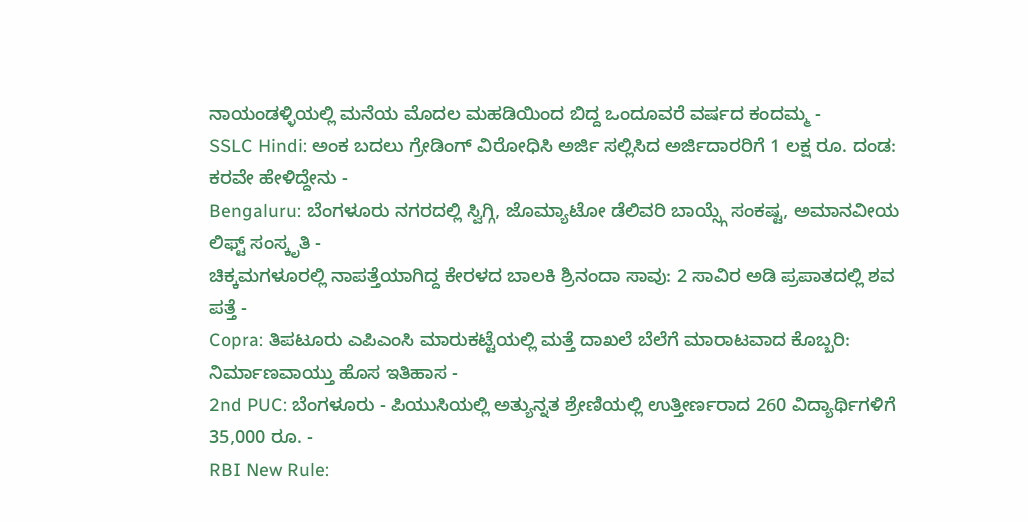ನಾಯಂಡಳ್ಳಿಯಲ್ಲಿ ಮನೆಯ ಮೊದಲ ಮಹಡಿಯಿಂದ ಬಿದ್ದ ಒಂದೂವರೆ ವರ್ಷದ ಕಂದಮ್ಮ -
SSLC Hindi: ಅಂಕ ಬದಲು ಗ್ರೇಡಿಂಗ್ ವಿರೋಧಿಸಿ ಅರ್ಜಿ ಸಲ್ಲಿಸಿದ ಅರ್ಜಿದಾರರಿಗೆ 1 ಲಕ್ಷ ರೂ. ದಂಡ: ಕರವೇ ಹೇಳಿದ್ದೇನು -
Bengaluru: ಬೆಂಗಳೂರು ನಗರದಲ್ಲಿ ಸ್ವಿಗ್ಗಿ, ಜೊಮ್ಯಾಟೋ ಡೆಲಿವರಿ ಬಾಯ್ಸ್ಗೆ ಸಂಕಷ್ಟ, ಅಮಾನವೀಯ ಲಿಫ್ಟ್ ಸಂಸ್ಕೃತಿ -
ಚಿಕ್ಕಮಗಳೂರಲ್ಲಿ ನಾಪತ್ತೆಯಾಗಿದ್ದ ಕೇರಳದ ಬಾಲಕಿ ಶ್ರಿನಂದಾ ಸಾವು: 2 ಸಾವಿರ ಅಡಿ ಪ್ರಪಾತದಲ್ಲಿ ಶವ ಪತ್ತೆ -
Copra: ತಿಪಟೂರು ಎಪಿಎಂಸಿ ಮಾರುಕಟ್ಟೆಯಲ್ಲಿ ಮತ್ತೆ ದಾಖಲೆ ಬೆಲೆಗೆ ಮಾರಾಟವಾದ ಕೊಬ್ಬರಿ: ನಿರ್ಮಾಣವಾಯ್ತು ಹೊಸ ಇತಿಹಾಸ -
2nd PUC: ಬೆಂಗಳೂರು - ಪಿಯುಸಿಯಲ್ಲಿ ಅತ್ಯುನ್ನತ ಶ್ರೇಣಿಯಲ್ಲಿ ಉತ್ತೀರ್ಣರಾದ 260 ವಿದ್ಯಾರ್ಥಿಗಳಿಗೆ 35,000 ರೂ. -
RBI New Rule: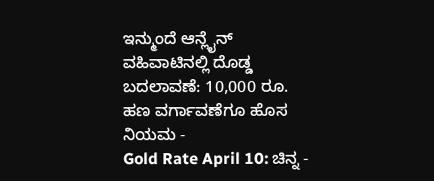ಇನ್ಮುಂದೆ ಆನ್ಲೈನ್ ವಹಿವಾಟಿನಲ್ಲಿ ದೊಡ್ಡ ಬದಲಾವಣೆ: 10,000 ರೂ. ಹಣ ವರ್ಗಾವಣೆಗೂ ಹೊಸ ನಿಯಮ -
Gold Rate April 10: ಚಿನ್ನ -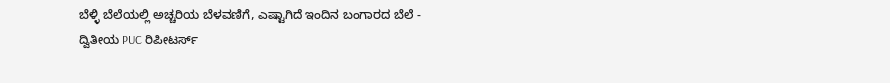ಬೆಳ್ಳಿ ಬೆಲೆಯಲ್ಲಿ ಅಚ್ಚರಿಯ ಬೆಳವಣಿಗೆ, ಎಷ್ಟಾಗಿದೆ ಇಂದಿನ ಬಂಗಾರದ ಬೆಲೆ -
ದ್ವಿತೀಯ PUC ರಿಪೀಟರ್ಸ್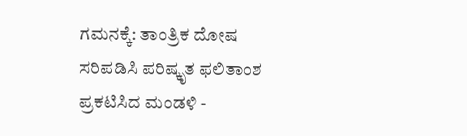ಗಮನಕ್ಕೆ: ತಾಂತ್ರಿಕ ದೋಷ ಸರಿಪಡಿಸಿ ಪರಿಷ್ಕೃತ ಫಲಿತಾಂಶ ಪ್ರಕಟಿಸಿದ ಮಂಡಳಿ -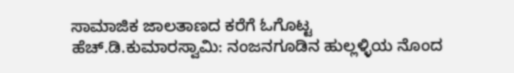ಸಾಮಾಜಿಕ ಜಾಲತಾಣದ ಕರೆಗೆ ಓಗೊಟ್ಟ ಹೆಚ್.ಡಿ.ಕುಮಾರಸ್ವಾಮಿ: ನಂಜನಗೂಡಿನ ಹುಲ್ಲಳ್ಳಿಯ ನೊಂದ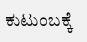ಕುಟುಂಬಕ್ಕೆ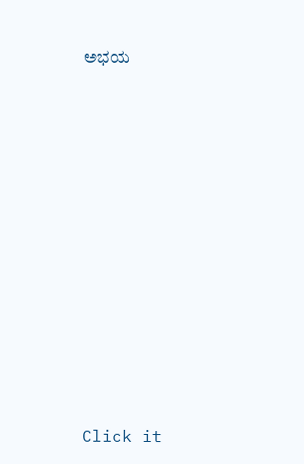ಅಭಯ












Click it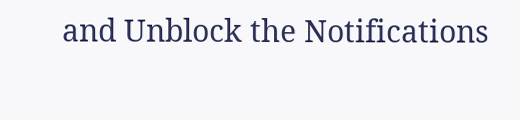and Unblock the Notifications